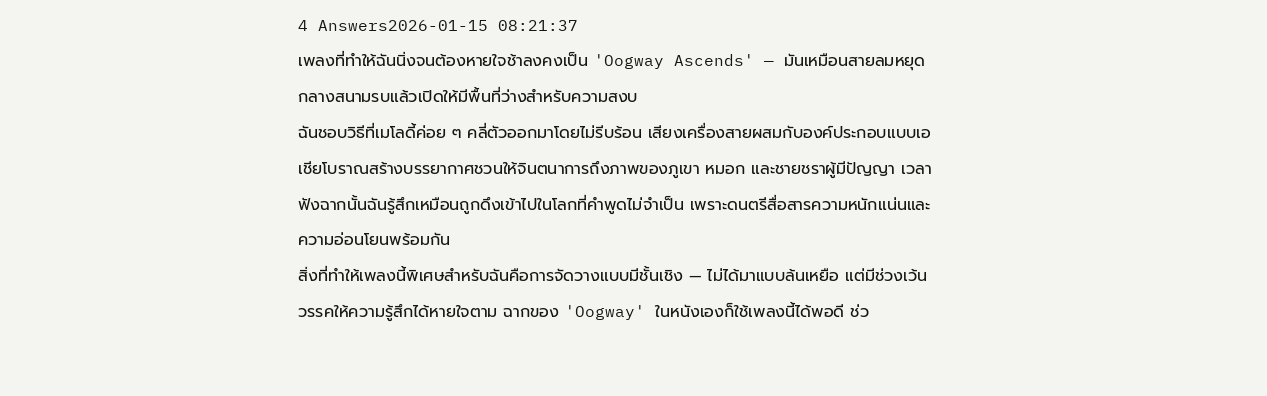4 Answers2026-01-15 08:21:37
เพลงที่ทำให้ฉันนิ่งจนต้องหายใจช้าลงคงเป็น 'Oogway Ascends' — มันเหมือนสายลมหยุดกลางสนามรบแล้วเปิดให้มีพื้นที่ว่างสำหรับความสงบ
ฉันชอบวิธีที่เมโลดี้ค่อย ๆ คลี่ตัวออกมาโดยไม่รีบร้อน เสียงเครื่องสายผสมกับองค์ประกอบแบบเอเชียโบราณสร้างบรรยากาศชวนให้จินตนาการถึงภาพของภูเขา หมอก และชายชราผู้มีปัญญา เวลาฟังฉากนั้นฉันรู้สึกเหมือนถูกดึงเข้าไปในโลกที่คำพูดไม่จำเป็น เพราะดนตรีสื่อสารความหนักแน่นและความอ่อนโยนพร้อมกัน
สิ่งที่ทำให้เพลงนี้พิเศษสำหรับฉันคือการจัดวางแบบมีชั้นเชิง — ไม่ได้มาแบบล้นเหยือ แต่มีช่วงเว้นวรรคให้ความรู้สึกได้หายใจตาม ฉากของ 'Oogway' ในหนังเองก็ใช้เพลงนี้ได้พอดี ช่ว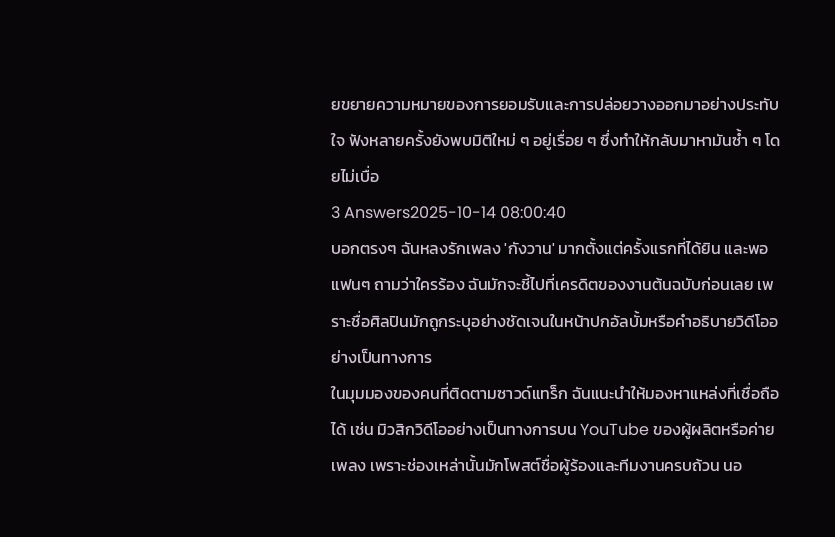ยขยายความหมายของการยอมรับและการปล่อยวางออกมาอย่างประทับใจ ฟังหลายครั้งยังพบมิติใหม่ ๆ อยู่เรื่อย ๆ ซึ่งทำให้กลับมาหามันซ้ำ ๆ โดยไม่เบื่อ
3 Answers2025-10-14 08:00:40
บอกตรงๆ ฉันหลงรักเพลง 'กังวาน' มากตั้งแต่ครั้งแรกที่ได้ยิน และพอแฟนๆ ถามว่าใครร้อง ฉันมักจะชี้ไปที่เครดิตของงานต้นฉบับก่อนเลย เพราะชื่อศิลปินมักถูกระบุอย่างชัดเจนในหน้าปกอัลบั้มหรือคำอธิบายวิดีโออย่างเป็นทางการ
ในมุมมองของคนที่ติดตามซาวด์แทร็ก ฉันแนะนำให้มองหาแหล่งที่เชื่อถือได้ เช่น มิวสิกวิดีโออย่างเป็นทางการบน YouTube ของผู้ผลิตหรือค่ายเพลง เพราะช่องเหล่านั้นมักโพสต์ชื่อผู้ร้องและทีมงานครบถ้วน นอ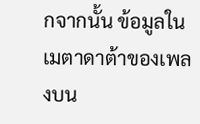กจากนั้น ข้อมูลในเมตาดาต้าของเพลงบน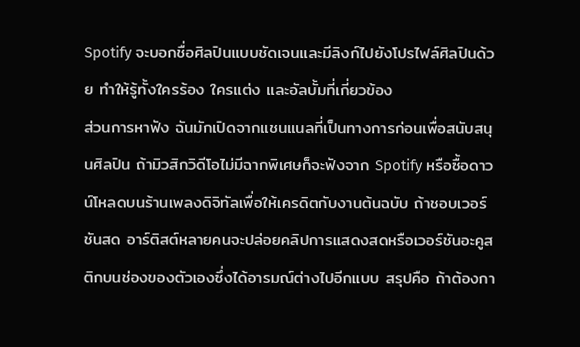Spotify จะบอกชื่อศิลปินแบบชัดเจนและมีลิงก์ไปยังโปรไฟล์ศิลปินด้วย ทำให้รู้ทั้งใครร้อง ใครแต่ง และอัลบั้มที่เกี่ยวข้อง
ส่วนการหาฟัง ฉันมักเปิดจากแชนแนลที่เป็นทางการก่อนเพื่อสนับสนุนศิลปิน ถ้ามิวสิกวิดีโอไม่มีฉากพิเศษก็จะฟังจาก Spotify หรือซื้อดาวน์โหลดบนร้านเพลงดิจิทัลเพื่อให้เครดิตกับงานต้นฉบับ ถ้าชอบเวอร์ชันสด อาร์ติสต์หลายคนจะปล่อยคลิปการแสดงสดหรือเวอร์ชันอะคูสติกบนช่องของตัวเองซึ่งได้อารมณ์ต่างไปอีกแบบ สรุปคือ ถ้าต้องกา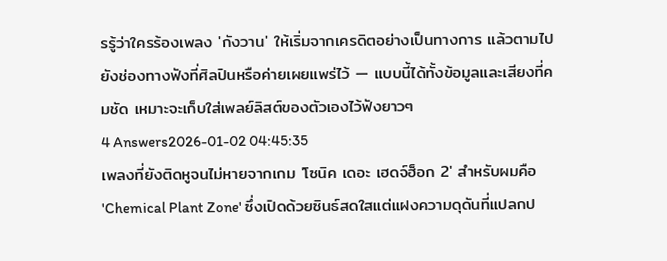รรู้ว่าใครร้องเพลง 'กังวาน' ให้เริ่มจากเครดิตอย่างเป็นทางการ แล้วตามไปยังช่องทางฟังที่ศิลปินหรือค่ายเผยแพร่ไว้ — แบบนี้ได้ทั้งข้อมูลและเสียงที่คมชัด เหมาะจะเก็บใส่เพลย์ลิสต์ของตัวเองไว้ฟังยาวๆ
4 Answers2026-01-02 04:45:35
เพลงที่ยังติดหูจนไม่หายจากเกม 'โซนิค เดอะ เฮดจ์ฮ็อก 2' สำหรับผมคือ 'Chemical Plant Zone' ซึ่งเปิดด้วยซินธ์สดใสแต่แฝงความดุดันที่แปลกป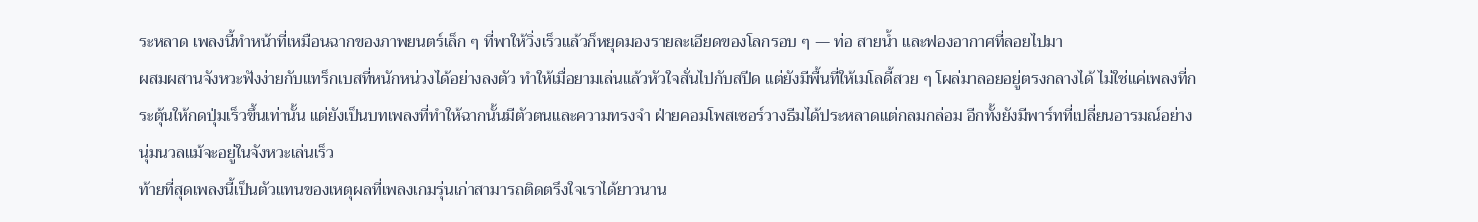ระหลาด เพลงนี้ทำหน้าที่เหมือนฉากของภาพยนตร์เล็ก ๆ ที่พาให้วิ่งเร็วแล้วก็หยุดมองรายละเอียดของโลกรอบ ๆ — ท่อ สายน้ำ และฟองอากาศที่ลอยไปมา
ผสมผสานจังหวะฟังง่ายกับแทร็กเบสที่หนักหน่วงได้อย่างลงตัว ทำให้เมื่อยามเล่นแล้วหัวใจสั่นไปกับสปีด แต่ยังมีพื้นที่ให้เมโลดี้สวย ๆ โผล่มาลอยอยู่ตรงกลางได้ ไม่ใช่แค่เพลงที่กระตุ้นให้กดปุ่มเร็วขึ้นเท่านั้น แต่ยังเป็นบทเพลงที่ทำให้ฉากนั้นมีตัวตนและความทรงจำ ฝ่ายคอมโพสเซอร์วางธีมได้ประหลาดแต่กลมกล่อม อีกทั้งยังมีพาร์ทที่เปลี่ยนอารมณ์อย่างนุ่มนวลแม้จะอยู่ในจังหวะเล่นเร็ว
ท้ายที่สุดเพลงนี้เป็นตัวแทนของเหตุผลที่เพลงเกมรุ่นเก่าสามารถติดตรึงใจเราได้ยาวนาน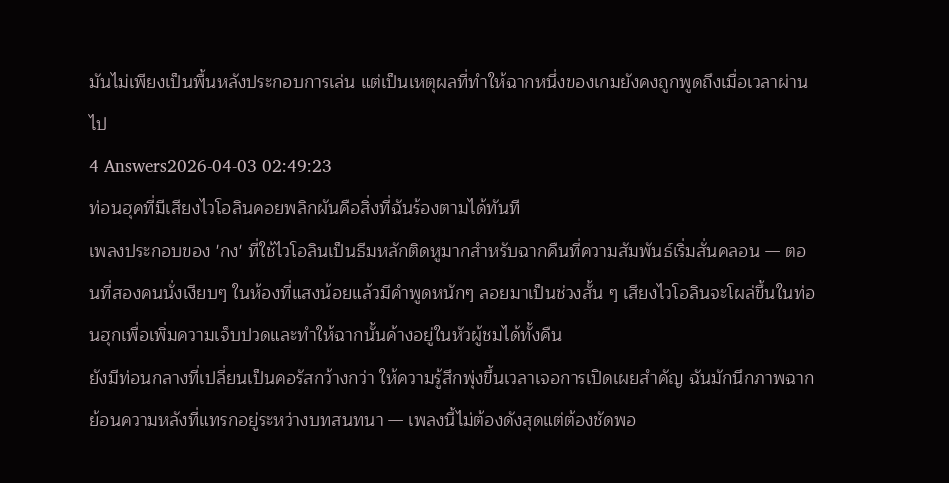มันไม่เพียงเป็นพื้นหลังประกอบการเล่น แต่เป็นเหตุผลที่ทำให้ฉากหนึ่งของเกมยังคงถูกพูดถึงเมื่อเวลาผ่านไป
4 Answers2026-04-03 02:49:23
ท่อนฮุคที่มีเสียงไวโอลินคอยพลิกผันคือสิ่งที่ฉันร้องตามได้ทันที
เพลงประกอบของ 'กง' ที่ใช้ไวโอลินเป็นธีมหลักติดหูมากสำหรับฉากคืนที่ความสัมพันธ์เริ่มสั่นคลอน — ตอนที่สองคนนั่งเงียบๆ ในห้องที่แสงน้อยแล้วมีคำพูดหนักๆ ลอยมาเป็นช่วงสั้น ๆ เสียงไวโอลินจะโผล่ขึ้นในท่อนฮุกเพื่อเพิ่มความเจ็บปวดและทำให้ฉากนั้นค้างอยู่ในหัวผู้ชมได้ทั้งคืน
ยังมีท่อนกลางที่เปลี่ยนเป็นคอรัสกว้างกว่า ให้ความรู้สึกพุ่งขึ้นเวลาเจอการเปิดเผยสำคัญ ฉันมักนึกภาพฉากย้อนความหลังที่แทรกอยู่ระหว่างบทสนทนา — เพลงนี้ไม่ต้องดังสุดแต่ต้องชัดพอ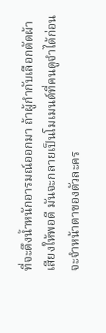ที่จะดึงน้ำหนักอารมณ์ออกมา ถ้าผู้กำกับเลือกตัดผ้าเสียงให้พอดี มันจะกลายเป็นโมเมนต์ที่คนดูจำได้ก่อนจะจำหน้าตาของตัวละคร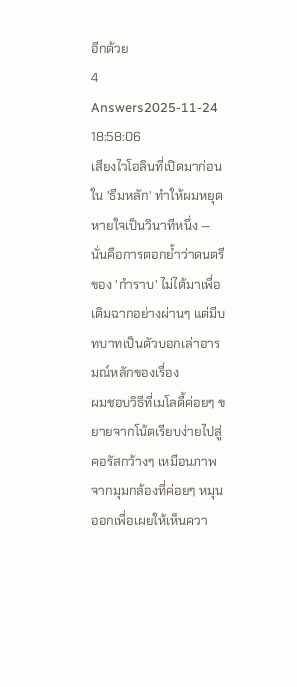อีกด้วย
4 Answers2025-11-24 18:58:06
เสียงไวโอลินที่เปิดมาก่อนใน 'ธีมหลัก' ทำให้ผมหยุดหายใจเป็นวินาทีหนึ่ง — นั่นคือการตอกย้ำว่าดนตรีของ 'กำราบ' ไม่ได้มาเพื่อเติมฉากอย่างผ่านๆ แต่มีบทบาทเป็นตัวบอกเล่าอารมณ์หลักของเรื่อง
ผมชอบวิธีที่เมโลดี้ค่อยๆ ขยายจากโน้ตเรียบง่ายไปสู่คอรัสกว้างๆ เหมือนภาพจากมุมกล้องที่ค่อยๆ หมุนออกเพื่อเผยให้เห็นควา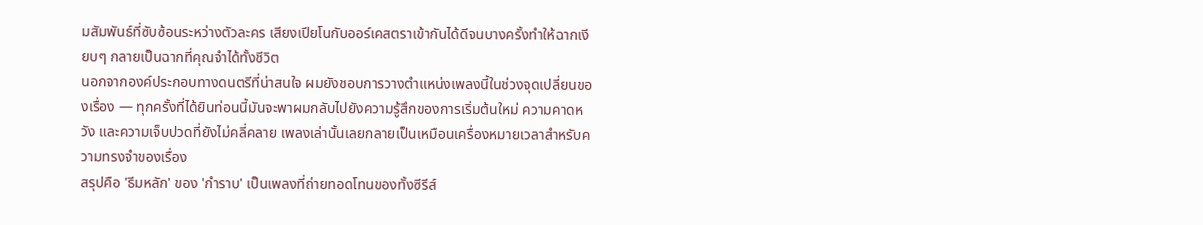มสัมพันธ์ที่ซับซ้อนระหว่างตัวละคร เสียงเปียโนกับออร์เคสตราเข้ากันได้ดีจนบางครั้งทำให้ฉากเงียบๆ กลายเป็นฉากที่คุณจำได้ทั้งชีวิต
นอกจากองค์ประกอบทางดนตรีที่น่าสนใจ ผมยังชอบการวางตำแหน่งเพลงนี้ในช่วงจุดเปลี่ยนของเรื่อง — ทุกครั้งที่ได้ยินท่อนนี้มันจะพาผมกลับไปยังความรู้สึกของการเริ่มต้นใหม่ ความคาดหวัง และความเจ็บปวดที่ยังไม่คลี่คลาย เพลงเล่านั้นเลยกลายเป็นเหมือนเครื่องหมายเวลาสำหรับความทรงจำของเรื่อง
สรุปคือ 'ธีมหลัก' ของ 'กำราบ' เป็นเพลงที่ถ่ายทอดโทนของทั้งซีรีส์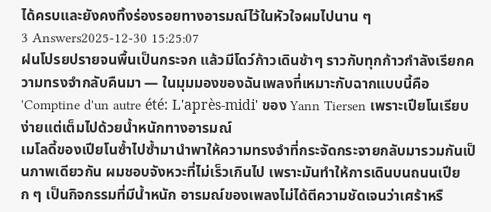ได้ครบและยังคงทิ้งร่องรอยทางอารมณ์ไว้ในหัวใจผมไปนาน ๆ
3 Answers2025-12-30 15:25:07
ฝนโปรยปรายจนพื้นเป็นกระจก แล้วมีโดว์ก้าวเดินช้าๆ ราวกับทุกก้าวกำลังเรียกความทรงจำกลับคืนมา — ในมุมมองของฉันเพลงที่เหมาะกับฉากแบบนี้คือ 'Comptine d'un autre été: L'après-midi' ของ Yann Tiersen เพราะเปียโนเรียบง่ายแต่เต็มไปด้วยน้ำหนักทางอารมณ์
เมโลดี้ของเปียโนซ้ำไปซ้ำมานำพาให้ความทรงจำที่กระจัดกระจายกลับมารวมกันเป็นภาพเดียวกัน ผมชอบจังหวะที่ไม่เร็วเกินไป เพราะมันทำให้การเดินบนถนนเปียก ๆ เป็นกิจกรรมที่มีน้ำหนัก อารมณ์ของเพลงไม่ได้ตีความชัดเจนว่าเศร้าหรื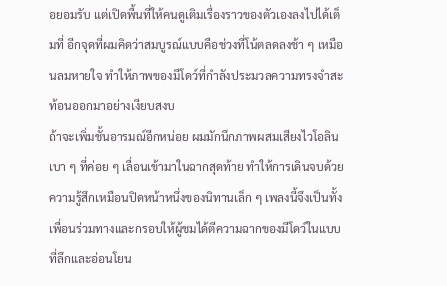อยอมรับ แต่เปิดพื้นที่ให้คนดูเติมเรื่องราวของตัวเองลงไปได้เต็มที่ อีกจุดที่ผมคิดว่าสมบูรณ์แบบคือช่วงที่โน้ตลดลงช้า ๆ เหมือนลมหายใจ ทำให้ภาพของมีโดว์ที่กำลังประมวลความทรงจำสะท้อนออกมาอย่างเงียบสงบ
ถ้าจะเพิ่มชั้นอารมณ์อีกหน่อย ผมมักนึกภาพผสมเสียงไวโอลินเบา ๆ ที่ค่อย ๆ เลื่อนเข้ามาในฉากสุดท้าย ทำให้การเดินจบด้วยความรู้สึกเหมือนปิดหน้าหนึ่งของนิทานเล็ก ๆ เพลงนี้จึงเป็นทั้งเพื่อนร่วมทางและกรอบให้ผู้ชมได้ตีความฉากของมีโดว์ในแบบที่ลึกและอ่อนโยน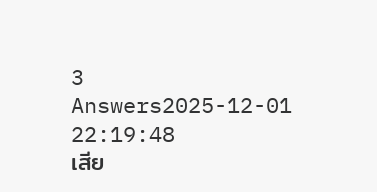3 Answers2025-12-01 22:19:48
เสีย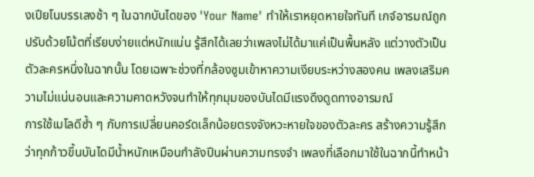งเปียโนบรรเลงช้า ๆ ในฉากบันไดของ 'Your Name' ทำให้เราหยุดหายใจทันที เกจ์อารมณ์ถูกปรับด้วยโน้ตที่เรียบง่ายแต่หนักแน่น รู้สึกได้เลยว่าเพลงไม่ได้มาแค่เป็นพื้นหลัง แต่วางตัวเป็นตัวละครหนึ่งในฉากนั้น โดยเฉพาะช่วงที่กล้องซูมเข้าหาความเงียบระหว่างสองคน เพลงเสริมความไม่แน่นอนและความคาดหวังจนทำให้ทุกมุมของบันไดมีแรงดึงดูดทางอารมณ์
การใช้เมโลดีซ้ำ ๆ กับการเปลี่ยนคอร์ดเล็กน้อยตรงจังหวะหายใจของตัวละคร สร้างความรู้สึกว่าทุกก้าวขึ้นบันไดมีน้ำหนักเหมือนกำลังปีนผ่านความทรงจำ เพลงที่เลือกมาใช้ในฉากนี้ทำหน้า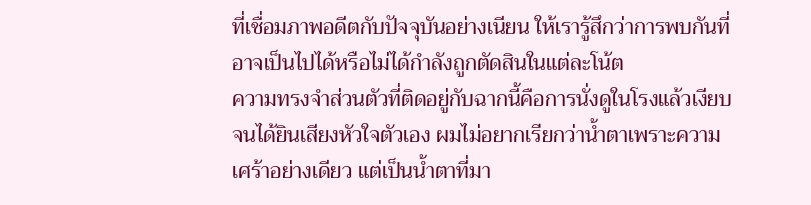ที่เชื่อมภาพอดีตกับปัจจุบันอย่างเนียน ให้เรารู้สึกว่าการพบกันที่อาจเป็นไปได้หรือไม่ได้กำลังถูกตัดสินในแต่ละโน้ต
ความทรงจำส่วนตัวที่ติดอยู่กับฉากนี้คือการนั่งดูในโรงแล้วเงียบจนได้ยินเสียงหัวใจตัวเอง ผมไม่อยากเรียกว่าน้ำตาเพราะความเศร้าอย่างเดียว แต่เป็นน้ำตาที่มา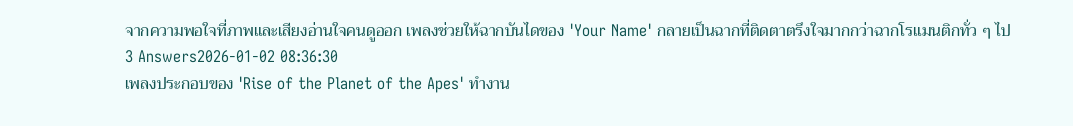จากความพอใจที่ภาพและเสียงอ่านใจคนดูออก เพลงช่วยให้ฉากบันไดของ 'Your Name' กลายเป็นฉากที่ติดตาตรึงใจมากกว่าฉากโรแมนติกทั่ว ๆ ไป
3 Answers2026-01-02 08:36:30
เพลงประกอบของ 'Rise of the Planet of the Apes' ทำงาน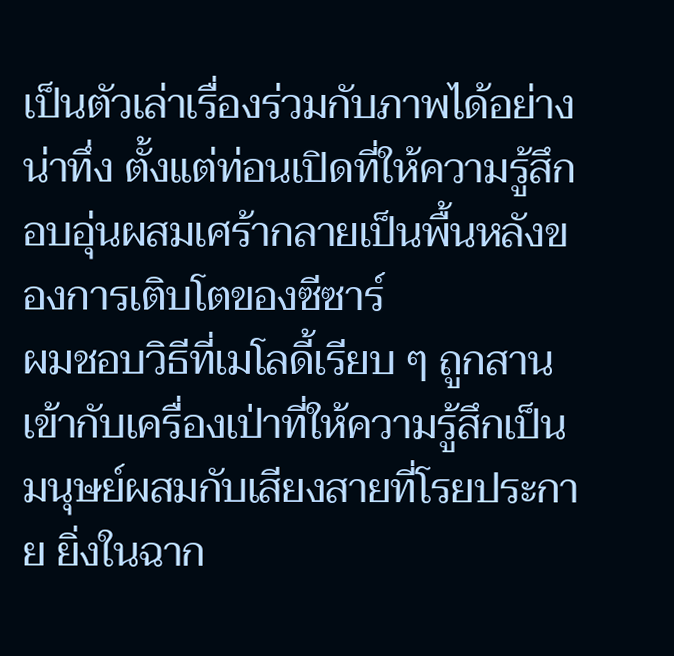เป็นตัวเล่าเรื่องร่วมกับภาพได้อย่างน่าทึ่ง ตั้งแต่ท่อนเปิดที่ให้ความรู้สึกอบอุ่นผสมเศร้ากลายเป็นพื้นหลังของการเติบโตของซีซาร์
ผมชอบวิธีที่เมโลดี้เรียบ ๆ ถูกสานเข้ากับเครื่องเป่าที่ให้ความรู้สึกเป็นมนุษย์ผสมกับเสียงสายที่โรยประกาย ยิ่งในฉาก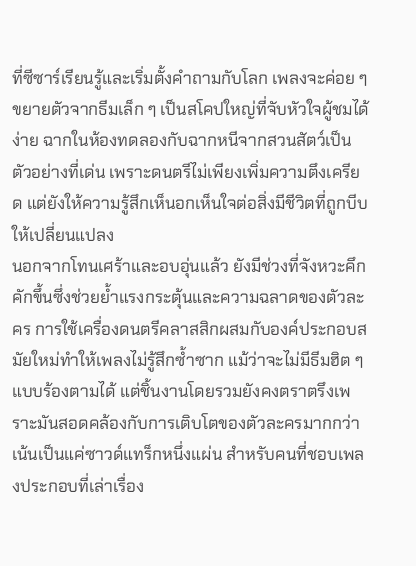ที่ซีซาร์เรียนรู้และเริ่มตั้งคำถามกับโลก เพลงจะค่อย ๆ ขยายตัวจากธีมเล็ก ๆ เป็นสโคปใหญ่ที่จับหัวใจผู้ชมได้ง่าย ฉากในห้องทดลองกับฉากหนีจากสวนสัตว์เป็นตัวอย่างที่เด่น เพราะดนตรีไม่เพียงเพิ่มความตึงเครียด แต่ยังให้ความรู้สึกเห็นอกเห็นใจต่อสิ่งมีชีวิตที่ถูกบีบให้เปลี่ยนแปลง
นอกจากโทนเศร้าและอบอุ่นแล้ว ยังมีช่วงที่จังหวะคึกคักขึ้นซึ่งช่วยย้ำแรงกระตุ้นและความฉลาดของตัวละคร การใช้เครื่องดนตรีคลาสสิกผสมกับองค์ประกอบสมัยใหม่ทำให้เพลงไม่รู้สึกซ้ำซาก แม้ว่าจะไม่มีธีมฮิต ๆ แบบร้องตามได้ แต่ชิ้นงานโดยรวมยังคงตราตรึงเพราะมันสอดคล้องกับการเติบโตของตัวละครมากกว่าเน้นเป็นแค่ซาวด์แทร็กหนึ่งแผ่น สำหรับคนที่ชอบเพลงประกอบที่เล่าเรื่อง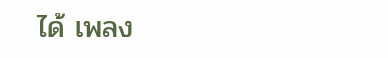ได้ เพลง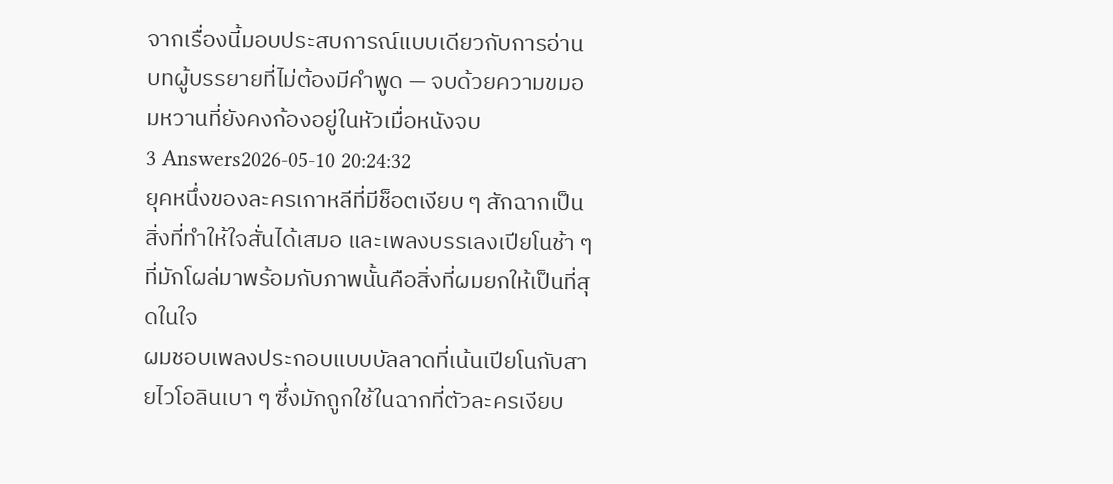จากเรื่องนี้มอบประสบการณ์แบบเดียวกับการอ่านบทผู้บรรยายที่ไม่ต้องมีคำพูด — จบด้วยความขมอมหวานที่ยังคงก้องอยู่ในหัวเมื่อหนังจบ
3 Answers2026-05-10 20:24:32
ยุคหนึ่งของละครเกาหลีที่มีช็อตเงียบ ๆ สักฉากเป็นสิ่งที่ทำให้ใจสั่นได้เสมอ และเพลงบรรเลงเปียโนช้า ๆ ที่มักโผล่มาพร้อมกับภาพนั้นคือสิ่งที่ผมยกให้เป็นที่สุดในใจ
ผมชอบเพลงประกอบแบบบัลลาดที่เน้นเปียโนกับสายไวโอลินเบา ๆ ซึ่งมักถูกใช้ในฉากที่ตัวละครเงียบ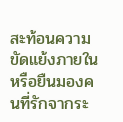สะท้อนความขัดแย้งภายใน หรือยืนมองคนที่รักจากระ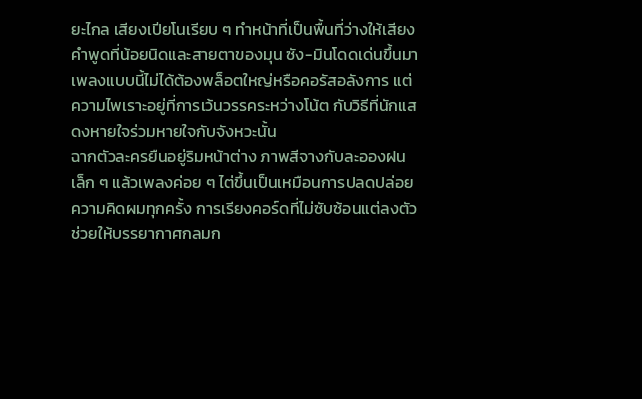ยะไกล เสียงเปียโนเรียบ ๆ ทำหน้าที่เป็นพื้นที่ว่างให้เสียงคำพูดที่น้อยนิดและสายตาของมุน ซัง-มินโดดเด่นขึ้นมา เพลงแบบนี้ไม่ได้ต้องพล็อตใหญ่หรือคอรัสอลังการ แต่ความไพเราะอยู่ที่การเว้นวรรคระหว่างโน้ต กับวิธีที่นักแสดงหายใจร่วมหายใจกับจังหวะนั้น
ฉากตัวละครยืนอยู่ริมหน้าต่าง ภาพสีจางกับละอองฝนเล็ก ๆ แล้วเพลงค่อย ๆ ไต่ขึ้นเป็นเหมือนการปลดปล่อยความคิดผมทุกครั้ง การเรียงคอร์ดที่ไม่ซับซ้อนแต่ลงตัว ช่วยให้บรรยากาศกลมก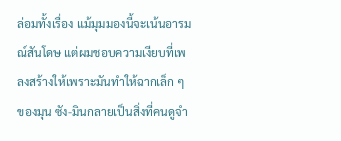ล่อมทั้งเรื่อง แม้มุมมองนี้จะเน้นอารมณ์สันโดษ แต่ผมชอบความเงียบที่เพลงสร้างให้เพราะมันทำให้ฉากเล็ก ๆ ของมุน ซัง-มินกลายเป็นสิ่งที่คนดูจำ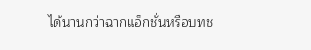ได้นานกว่าฉากแอ็กชั่นหรือบทช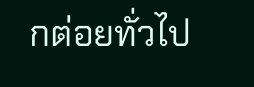กต่อยทั่วไป